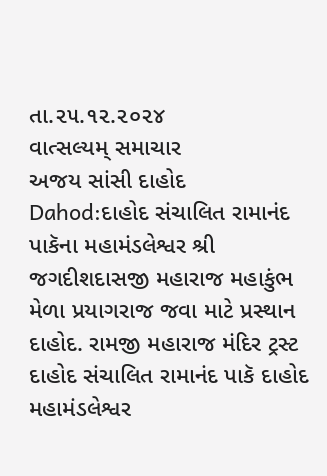તા.૨૫.૧૨.૨૦૨૪
વાત્સલ્યમ્ સમાચાર
અજય સાંસી દાહોદ
Dahod:દાહોદ સંચાલિત રામાનંદ પાકૅના મહામંડલેશ્વર શ્રી જગદીશદાસજી મહારાજ મહાકુંભ મેળા પ્રયાગરાજ જવા માટે પ્રસ્થાન
દાહોદ. રામજી મહારાજ મંદિર ટ્રસ્ટ દાહોદ સંચાલિત રામાનંદ પાકૅ દાહોદ મહામંડલેશ્વર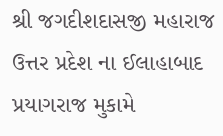શ્રી જગદીશદાસજી મહારાજ ઉત્તર પ્રદેશ ના ઈલાહાબાદ પ્રયાગરાજ મુકામે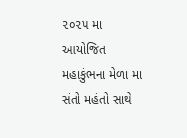૨૦૨૫ મા આયોજિત મહાકુંભના મેળા મા સંતો મહંતો સાથે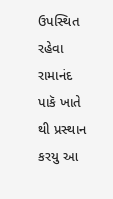ઉપસ્થિત રહેવા રામાનંદ પાકૅ ખાતે થી પ્રસ્થાન કરયુ આ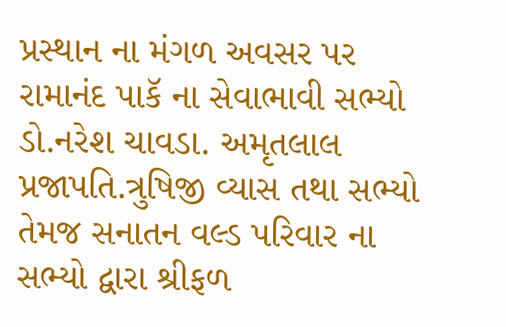પ્રસ્થાન ના મંગળ અવસર પર રામાનંદ પાકૅ ના સેવાભાવી સભ્યો ડો.નરેશ ચાવડા. અમૃતલાલ પ્રજાપતિ.ત્રુષિજી વ્યાસ તથા સભ્યો તેમજ સનાતન વલ્ડ પરિવાર ના સભ્યો દ્વારા શ્રીફળ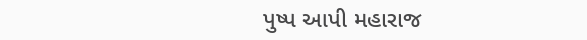પુષ્પ આપી મહારાજ